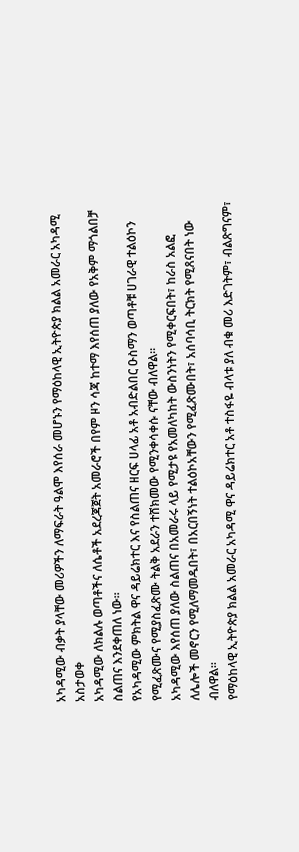አካዳሚው ብቃት ያላቸው መሪዎችን ለማፍራት ዓልሞ እየሰራ መሆኑን የማዕከላዊ ኢትዮጵያ ክልል አመራር አካዳሚ አስታወቀ
አካዳሚው ለክልሉ ወጣቶችና ለሴቶች አደረጃጀት አመራሮች በየም ዞን ሳጃ ከተማ እየሰጠ ያለው የአቅም ማጎልበቻ ስልጠና እንደቀጠለ ነው።
የአካዳሚው ምክትል ዋና ዳይሬክተር እና የስልጠና ዘርፍ ሀላፊ አቶ አብድልበር ዑስማን ወጣቶቹ ሀገራዊ ተልዕኮን የሚፈጽሙና የሚያስፈጽሙ ትልቅ አደራን ተሸክመው የሚንቀሳቀሱ ናቸው ብለዋል።
አካዳሚው እየሰጠ ያለው ስልጠና በአመራሩ ላይ የሚታዩ የአመለካከት ውስንነትን የሚቀርፍበት፣ ከራስ አልፎ ለሌሎች መኖርን የሚለማመዱበት፣ በአርበኝነት ተልዕኮአቸውን የሚፈጽሙበት፣ አሰባሳቢ ትርክት የሚጸናበት ነው ብለዋል።
የማዕከላዊ ኢትዮጵያ ክልል አመራር አካዳሚ ዋና ዳይሬክተር አቶ ተስፋዬ ብላቱ ያለ ብቁ መሪ እድገትም፣ ብልጽግናም፣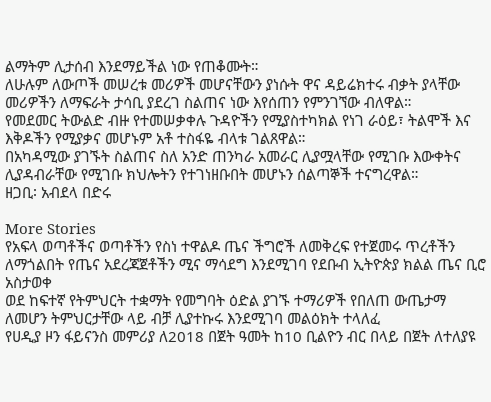ልማትም ሊታሰብ እንደማይችል ነው የጠቆሙት።
ለሁሉም ለውጦች መሠረቱ መሪዎች መሆናቸውን ያነሱት ዋና ዳይሬክተሩ ብቃት ያላቸው መሪዎችን ለማፍራት ታሳቢ ያደረገ ስልጠና ነው እየሰጠን የምንገኘው ብለዋል።
የመደመር ትውልድ ብዙ የተመሠቃቀሉ ጉዳዮችን የሚያስተካክል የነገ ራዕይ፣ ትልሞች እና እቅዶችን የሚያቃና መሆኑም አቶ ተስፋዬ ብላቱ ገልጸዋል።
በአካዳሚው ያገኙት ስልጠና ስለ አንድ ጠንካራ አመራር ሊያሟላቸው የሚገቡ እውቀትና ሊያዳብራቸው የሚገቡ ክህሎትን የተገነዘቡበት መሆኑን ሰልጣኞች ተናግረዋል።
ዘጋቢ፡ አብደላ በድሩ

More Stories
የአፍላ ወጣቶችና ወጣቶችን የስነ ተዋልዶ ጤና ችግሮች ለመቅረፍ የተጀመሩ ጥረቶችን ለማጎልበት የጤና አደረጃጀቶችን ሚና ማሳደግ እንደሚገባ የደቡብ ኢትዮጵያ ክልል ጤና ቢሮ አስታወቀ
ወደ ከፍተኛ የትምህርት ተቋማት የመግባት ዕድል ያገኙ ተማሪዎች የበለጠ ውጤታማ ለመሆን ትምህርታቸው ላይ ብቻ ሊያተኩሩ እንደሚገባ መልዕክት ተላለፈ
የሀዲያ ዞን ፋይናንስ መምሪያ ለ2018 በጀት ዓመት ከ10 ቢልዮን ብር በላይ በጀት ለተለያዩ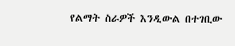የልማት ስራዎች እንዲውል በተገቢው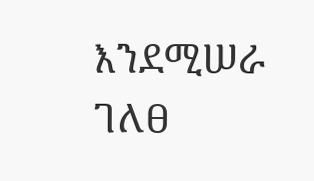እንደሚሠራ ገለፀ